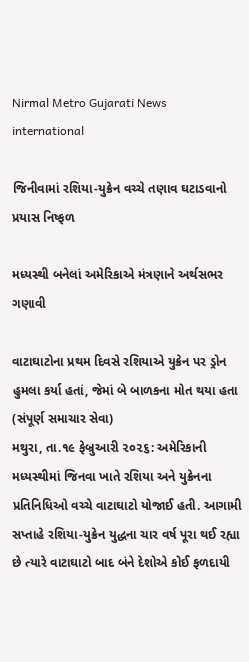Nirmal Metro Gujarati News
international

જિનીવામાં રશિયા-યુક્રેન વચ્ચે તણાવ ઘટાડવાનો પ્રયાસ નિષ્ફળ

મધ્યસ્થી બનેલાં અમેરિકાએ મંત્રણાને અર્થસભર ગણાવી

વાટાઘાટોના પ્રથમ દિવસે રશિયાએ યુક્રેન પર ડ્રોન હુમલા કર્યા હતાં, જેમાં બે બાળકના મોત થયા હતા
(સંપૂર્ણ સમાચાર સેવા)
મથુરા, તા.૧૯ ફેબ્રુઆરી ૨૦૨૬: અમેરિકાની મધ્યસ્થીમાં જિનવા ખાતે રશિયા અને યુક્રેનના પ્રતિનિધિઓ વચ્ચે વાટાઘાટો યોજાઈ હતી. આગામી સપ્તાહે રશિયા-યુક્રેન યુદ્ધના ચાર વર્ષ પૂરા થઈ રહ્યા છે ત્યારે વાટાઘાટો બાદ બંને દેશોએ કોઈ ફળદાયી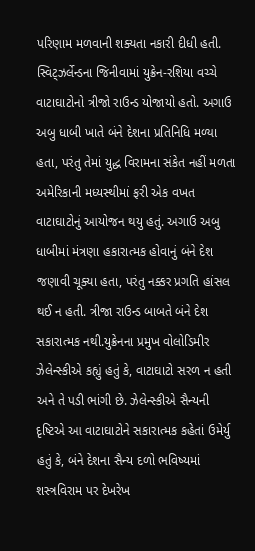પરિણામ મળવાની શક્યતા નકારી દીધી હતી. સ્વિટ્‌ઝર્લેન્ડના જિનીવામાં યુક્રેન-રશિયા વચ્ચે વાટાઘાટોનો ત્રીજો રાઉન્ડ યોજાયો હતો. અગાઉ અબુ ધાબી ખાતે બંને દેશના પ્રતિનિધિ મળ્યા હતા, પરંતુ તેમાં યુદ્ધ વિરામના સંકેત નહીં મળતા અમેરિકાની મધ્યસ્થીમાં ફરી એક વખત વાટાઘાટોનું આયોજન થયુ હતું. અગાઉ અબુ ધાબીમાં મંત્રણા હકારાત્મક હોવાનું બંને દેશ જણાવી ચૂક્યા હતા, પરંતુ નક્કર પ્રગતિ હાંસલ થઈ ન હતી. ત્રીજા રાઉન્ડ બાબતે બંને દેશ સકારાત્મક નથી.યુક્રેનના પ્રમુખ વોલોડિમીર ઝેલેન્સ્કીએ કહ્યું હતું કે, વાટાઘાટો સરળ ન હતી અને તે પડી ભાંગી છે. ઝેલેન્સ્કીએ સૈન્યની દૃષ્ટિએ આ વાટાઘાટોને સકારાત્મક કહેતાં ઉમેર્યુ હતું કે, બંને દેશના સૈન્ય દળો ભવિષ્યમાં શસ્ત્રવિરામ પર દેખરેખ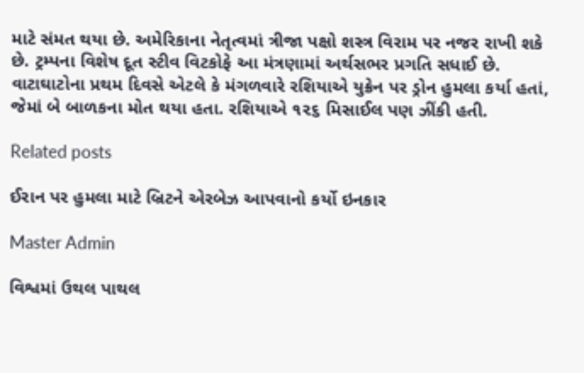માટે સંમત થયા છે. અમેરિકાના નેતૃત્વમાં ત્રીજા પક્ષો શસ્ત્ર વિરામ પર નજર રાખી શકે છે. ટ્રમ્પના વિશેષ દૂત સ્ટીવ વિટકોફે આ મંત્રણામાં અર્થસભર પ્રગતિ સધાઈ છે. વાટાઘાટોના પ્રથમ દિવસે એટલે કે મંગળવારે રશિયાએ યુક્રેન પર ડ્રોન હુમલા કર્યા હતાં, જેમાં બે બાળકના મોત થયા હતા. રશિયાએ ૧૨૬ મિસાઈલ પણ ઝીંકી હતી.

Related posts

ઈરાન પર હુમલા માટે બ્રિટને એરબેઝ આપવાનો કર્યો ઇનકાર

Master Admin

વિશ્વમાં ઉથલ પાથલ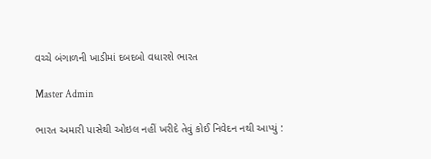વચ્ચે બંગાળની ખાડીમાં દબદબો વધારશે ભારત

Master Admin

ભારત અમારી પાસેથી ઓઇલ નહીં ખરીદે તેવું કોઈ નિવેદન નથી આપ્યું :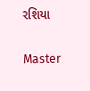રશિયા

Master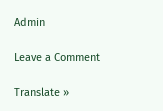Admin

Leave a Comment

Translate »